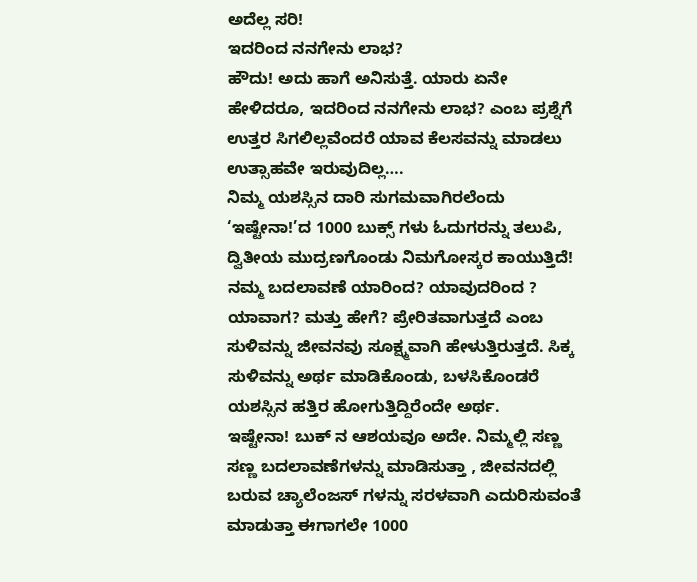ಅದೆಲ್ಲ ಸರಿ!
ಇದರಿಂದ ನನಗೇನು ಲಾಭ?
ಹೌದು! ಅದು ಹಾಗೆ ಅನಿಸುತ್ತೆ. ಯಾರು ಏನೇ ಹೇಳಿದರೂ, ಇದರಿಂದ ನನಗೇನು ಲಾಭ? ಎಂಬ ಪ್ರಶ್ನೆಗೆ ಉತ್ತರ ಸಿಗಲಿಲ್ಲವೆಂದರೆ ಯಾವ ಕೆಲಸವನ್ನು ಮಾಡಲು ಉತ್ಸಾಹವೇ ಇರುವುದಿಲ್ಲ….
ನಿಮ್ಮ ಯಶಸ್ಸಿನ ದಾರಿ ಸುಗಮವಾಗಿರಲೆಂದು ‘ಇಷ್ಟೇನಾ!’ದ 1000 ಬುಕ್ಸ್ ಗಳು ಓದುಗರನ್ನು ತಲುಪಿ, ದ್ವಿತೀಯ ಮುದ್ರಣಗೊಂಡು ನಿಮಗೋಸ್ಕರ ಕಾಯುತ್ತಿದೆ!
ನಮ್ಮ ಬದಲಾವಣೆ ಯಾರಿಂದ? ಯಾವುದರಿಂದ ? ಯಾವಾಗ? ಮತ್ತು ಹೇಗೆ? ಪ್ರೇರಿತವಾಗುತ್ತದೆ ಎಂಬ ಸುಳಿವನ್ನು ಜೀವನವು ಸೂಕ್ಷ್ಮವಾಗಿ ಹೇಳುತ್ತಿರುತ್ತದೆ. ಸಿಕ್ಕ ಸುಳಿವನ್ನು ಅರ್ಥ ಮಾಡಿಕೊಂಡು, ಬಳಸಿಕೊಂಡರೆ ಯಶಸ್ಸಿನ ಹತ್ತಿರ ಹೋಗುತ್ತಿದ್ದಿರೆಂದೇ ಅರ್ಥ.
ಇಷ್ಟೇನಾ! ಬುಕ್ ನ ಆಶಯವೂ ಅದೇ. ನಿಮ್ಮಲ್ಲಿ ಸಣ್ಣ ಸಣ್ಣ ಬದಲಾವಣೆಗಳನ್ನು ಮಾಡಿಸುತ್ತಾ , ಜೀವನದಲ್ಲಿ ಬರುವ ಚ್ಯಾಲೆಂಜಸ್ ಗಳನ್ನು ಸರಳವಾಗಿ ಎದುರಿಸುವಂತೆ ಮಾಡುತ್ತಾ ಈಗಾಗಲೇ 1000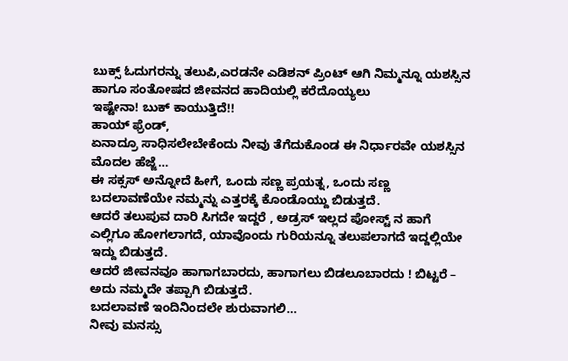ಬುಕ್ಸ್ ಓದುಗರನ್ನು ತಲುಪಿ,ಎರಡನೇ ಎಡಿಶನ್ ಪ್ರಿಂಟ್ ಆಗಿ ನಿಮ್ಮನ್ನೂ ಯಶಸ್ಸಿನ ಹಾಗೂ ಸಂತೋಷದ ಜೀವನದ ಹಾದಿಯಲ್ಲಿ ಕರೆದೊಯ್ಯಲು
ಇಷ್ಟೇನಾ! ಬುಕ್ ಕಾಯುತ್ತಿದೆ!!
ಹಾಯ್ ಫ್ರೆಂಡ್,
ಏನಾದ್ರೂ ಸಾಧಿಸಲೇಬೇಕೆಂದು ನೀವು ತೆಗೆದುಕೊಂಡ ಈ ನಿರ್ಧಾರವೇ ಯಶಸ್ಸಿನ ಮೊದಲ ಹೆಜ್ಜೆ…
ಈ ಸಕ್ಸಸ್ ಅನ್ನೋದೆ ಹೀಗೆ, ಒಂದು ಸಣ್ಣ ಪ್ರಯತ್ನ, ಒಂದು ಸಣ್ಣ ಬದಲಾವಣೆಯೇ ನಮ್ಮನ್ನು ಎತ್ತರಕ್ಕೆ ಕೊಂಡೊಯ್ದು ಬಿಡುತ್ತದೆ.
ಆದರೆ ತಲುಪುವ ದಾರಿ ಸಿಗದೇ ಇದ್ದರೆ , ಅಡ್ರಸ್ ಇಲ್ಲದ ಪೋಸ್ಟ್ ನ ಹಾಗೆ ಎಲ್ಲಿಗೂ ಹೋಗಲಾಗದೆ, ಯಾವೊಂದು ಗುರಿಯನ್ನೂ ತಲುಪಲಾಗದೆ ಇದ್ದಲ್ಲಿಯೇ ಇದ್ದು ಬಿಡುತ್ತದೆ.
ಆದರೆ ಜೀವನವೂ ಹಾಗಾಗಬಾರದು, ಹಾಗಾಗಲು ಬಿಡಲೂಬಾರದು ! ಬಿಟ್ಟರೆ – ಅದು ನಮ್ಮದೇ ತಪ್ಪಾಗಿ ಬಿಡುತ್ತದೆ.
ಬದಲಾವಣೆ ಇಂದಿನಿಂದಲೇ ಶುರುವಾಗಲಿ…
ನೀವು ಮನಸ್ಸು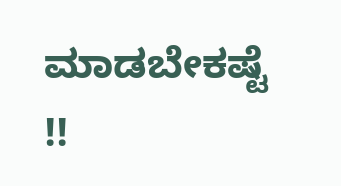ಮಾಡಬೇಕಷ್ಟೆ !!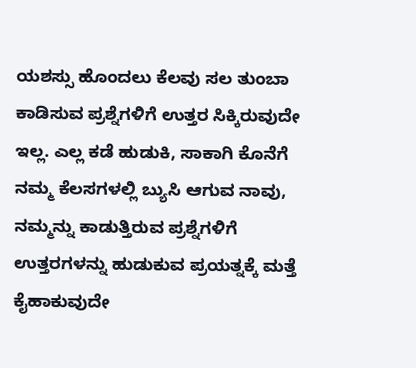ಯಶಸ್ಸು ಹೊಂದಲು ಕೆಲವು ಸಲ ತುಂಬಾ ಕಾಡಿಸುವ ಪ್ರಶ್ನೆಗಳಿಗೆ ಉತ್ತರ ಸಿಕ್ಕಿರುವುದೇ ಇಲ್ಲ. ಎಲ್ಲ ಕಡೆ ಹುಡುಕಿ, ಸಾಕಾಗಿ ಕೊನೆಗೆ ನಮ್ಮ ಕೆಲಸಗಳಲ್ಲಿ ಬ್ಯುಸಿ ಆಗುವ ನಾವು, ನಮ್ಮನ್ನು ಕಾಡುತ್ತಿರುವ ಪ್ರಶ್ನೆಗಳಿಗೆ ಉತ್ತರಗಳನ್ನು ಹುಡುಕುವ ಪ್ರಯತ್ನಕ್ಕೆ ಮತ್ತೆ ಕೈಹಾಕುವುದೇ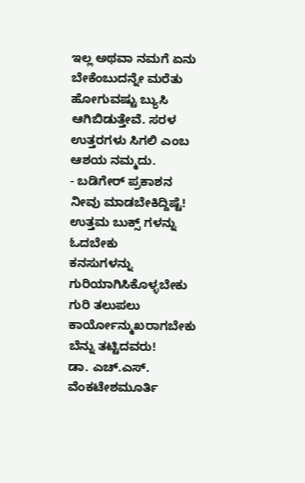ಇಲ್ಲ ಅಥವಾ ನಮಗೆ ಏನು ಬೇಕೆಂಬುದನ್ನೇ ಮರೆತು ಹೋಗುವಷ್ಟು ಬ್ಯುಸಿ ಆಗಿಬಿಡುತ್ತೇವೆ. ಸರಳ ಉತ್ತರಗಳು ಸಿಗಲಿ ಎಂಬ ಆಶಯ ನಮ್ಮದು.
- ಬಡಿಗೇರ್ ಪ್ರಕಾಶನ
ನೀವು ಮಾಡಬೇಕಿದ್ದಿಷ್ಟೆ!
ಉತ್ತಮ ಬುಕ್ಸ್ ಗಳನ್ನು ಓದಬೇಕು
ಕನಸುಗಳನ್ನು ಗುರಿಯಾಗಿಸಿಕೊಳ್ಳಬೇಕು
ಗುರಿ ತಲುಪಲು ಕಾರ್ಯೋನ್ಮುಖರಾಗಬೇಕು
ಬೆನ್ನು ತಟ್ಟಿದವರು!
ಡಾ. ಎಚ್.ಎಸ್. ವೆಂಕಟೇಶಮೂರ್ತಿ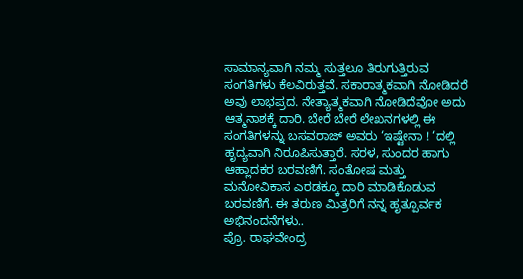ಸಾಮಾನ್ಯವಾಗಿ ನಮ್ಮ ಸುತ್ತಲೂ ತಿರುಗುತ್ತಿರುವ ಸಂಗತಿಗಳು ಕೆಲವಿರುತ್ತವೆ. ಸಕಾರಾತ್ಮಕವಾಗಿ ನೋಡಿದರೆ ಅವು ಲಾಭಪ್ರದ. ನೇತ್ಯಾತ್ಮಕವಾಗಿ ನೋಡಿದೆವೋ ಅದು ಆತ್ಮನಾಶಕ್ಕೆ ದಾರಿ. ಬೇರೆ ಬೇರೆ ಲೇಖನಗಳಲ್ಲಿ ಈ ಸಂಗತಿಗಳನ್ನು ಬಸವರಾಜ್ ಅವರು ‘ಇಷ್ಟೇನಾ ! ‘ದಲ್ಲಿ ಹೃದ್ಯವಾಗಿ ನಿರೂಪಿಸುತ್ತಾರೆ. ಸರಳ, ಸುಂದರ ಹಾಗು ಆಹ್ಲಾದಕರ ಬರವಣಿಗೆ. ಸಂತೋಷ ಮತ್ತು ಮನೋವಿಕಾಸ ಎರಡಕ್ಕೂ ದಾರಿ ಮಾಡಿಕೊಡುವ ಬರವಣಿಗೆ. ಈ ತರುಣ ಮಿತ್ರರಿಗೆ ನನ್ನ ಹೃತ್ಪೂರ್ವಕ ಅಭಿನಂದನೆಗಳು..
ಪ್ರೊ. ರಾಘವೇಂದ್ರ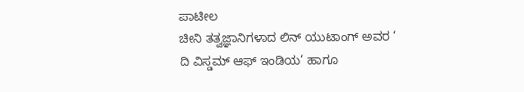ಪಾಟೀಲ
ಚೀನಿ ತತ್ವಜ್ಞಾನಿಗಳಾದ ಲಿನ್ ಯುಟಾಂಗ್ ಅವರ ‘ ದಿ ವಿಸ್ಡಮ್ ಆಫ್ ಇಂಡಿಯ‘ ಹಾಗೂ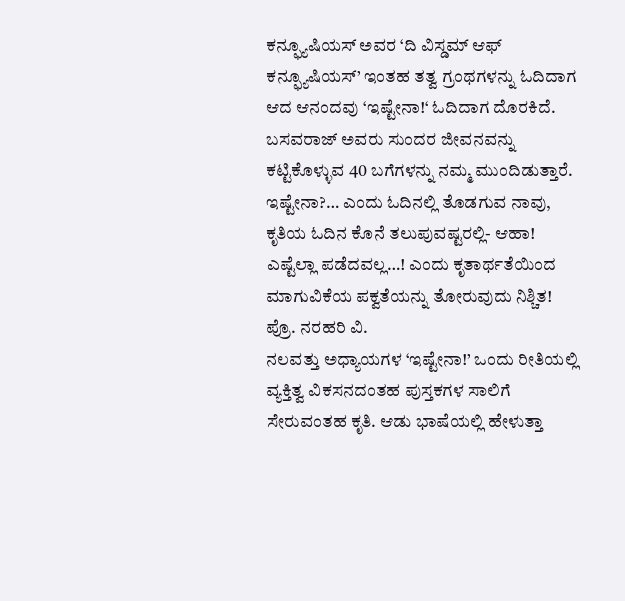ಕನ್ಫ್ಯೂಷಿಯಸ್ ಅವರ ‘ದಿ ವಿಸ್ಡಮ್ ಆಫ್ ಕನ್ಫ್ಯೂಷಿಯಸ್’ ಇಂತಹ ತತ್ವ ಗ್ರಂಥಗಳನ್ನು ಓದಿದಾಗ ಆದ ಆನಂದವು ‘ಇಷ್ಟೇನಾ!‘ ಓದಿದಾಗ ದೊರಕಿದೆ. ಬಸವರಾಜ್ ಅವರು ಸುಂದರ ಜೀವನವನ್ನು ಕಟ್ಟಿಕೊಳ್ಳುವ 40 ಬಗೆಗಳನ್ನು ನಮ್ಮ ಮುಂದಿಡುತ್ತಾರೆ. ಇಷ್ಟೇನಾ?… ಎಂದು ಓದಿನಲ್ಲಿ ತೊಡಗುವ ನಾವು, ಕೃತಿಯ ಓದಿನ ಕೊನೆ ತಲುಪುವಷ್ಟರಲ್ಲಿ- ಆಹಾ! ಎಷ್ಟೆಲ್ಲಾ ಪಡೆದವಲ್ಲ…! ಎಂದು ಕೃತಾರ್ಥತೆಯಿಂದ ಮಾಗುವಿಕೆಯ ಪಕ್ವತೆಯನ್ನು ತೋರುವುದು ನಿಶ್ಚಿತ!
ಪ್ರೊ. ನರಹರಿ ವಿ.
ನಲವತ್ತು ಅಧ್ಯಾಯಗಳ ‘ಇಷ್ಟೇನಾ!’ ಒಂದು ರೀತಿಯಲ್ಲಿ ವ್ಯಕ್ತಿತ್ವ ವಿಕಸನದಂತಹ ಪುಸ್ತಕಗಳ ಸಾಲಿಗೆ ಸೇರುವಂತಹ ಕೃತಿ. ಆಡು ಭಾಷೆಯಲ್ಲಿ ಹೇಳುತ್ತಾ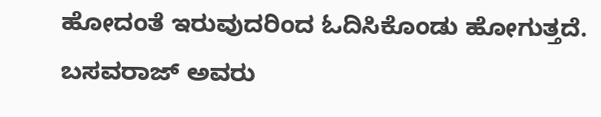ಹೋದಂತೆ ಇರುವುದರಿಂದ ಓದಿಸಿಕೊಂಡು ಹೋಗುತ್ತದೆ. ಬಸವರಾಜ್ ಅವರು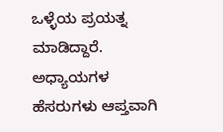ಒಳ್ಳೆಯ ಪ್ರಯತ್ನ ಮಾಡಿದ್ದಾರೆ. ಅಧ್ಯಾಯಗಳ ಹೆಸರುಗಳು ಆಪ್ತವಾಗಿ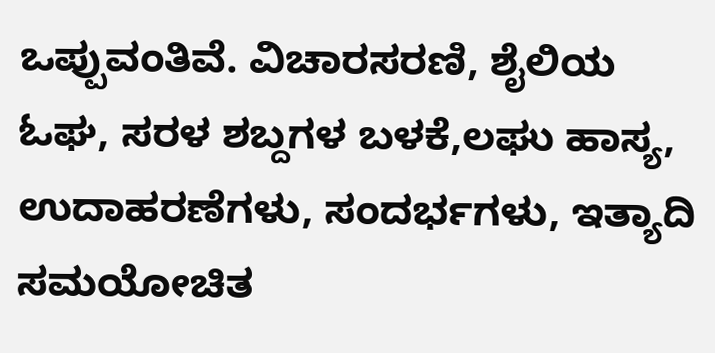ಒಪ್ಪುವಂತಿವೆ. ವಿಚಾರಸರಣಿ, ಶೈಲಿಯ ಓಘ, ಸರಳ ಶಬ್ದಗಳ ಬಳಕೆ,ಲಘು ಹಾಸ್ಯ, ಉದಾಹರಣೆಗಳು, ಸಂದರ್ಭಗಳು, ಇತ್ಯಾದಿ ಸಮಯೋಚಿತ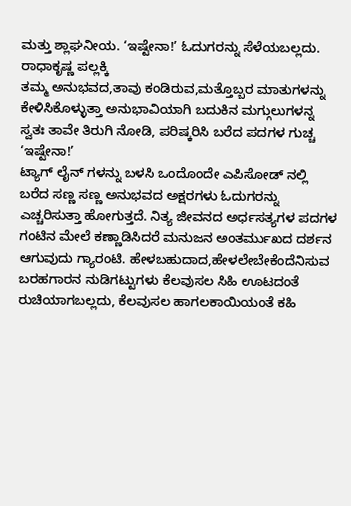ಮತ್ತು ಶ್ಲಾಘನೀಯ. ‘ಇಷ್ಟೇನಾ!’ ಓದುಗರನ್ನು ಸೆಳೆಯಬಲ್ಲದು.
ರಾಧಾಕೃಷ್ಣ ಪಲ್ಲಕ್ಕಿ
ತಮ್ಮ ಅನುಭವದ,ತಾವು ಕಂಡಿರುವ,ಮತ್ತೊಬ್ಬರ ಮಾತುಗಳನ್ನು ಕೇಳಿಸಿಕೊಳ್ಳುತ್ತಾ ಅನುಭಾವಿಯಾಗಿ ಬದುಕಿನ ಮಗ್ಗುಲುಗಳನ್ನ ಸ್ವತಃ ತಾವೇ ತಿರುಗಿ ನೋಡಿ, ಪರಿಷ್ಕರಿಸಿ ಬರೆದ ಪದಗಳ ಗುಚ್ಚ ‘ಇಷ್ಟೇನಾ!’
ಟ್ಯಾಗ್ ಲೈನ್ ಗಳನ್ನು ಬಳಸಿ ಒಂದೊಂದೇ ಎಪಿಸೋಡ್ ನಲ್ಲಿ ಬರೆದ ಸಣ್ಣ ಸಣ್ಣ ಅನುಭವದ ಅಕ್ಷರಗಳು ಓದುಗರನ್ನು ಎಚ್ಚರಿಸುತ್ತಾ ಹೋಗುತ್ತದೆ. ನಿತ್ಯ ಜೀವನದ ಅರ್ಧಸತ್ಯಗಳ ಪದಗಳ ಗಂಟಿನ ಮೇಲೆ ಕಣ್ಣಾಡಿಸಿದರೆ ಮನುಜನ ಅಂತರ್ಮುಖದ ದರ್ಶನ ಆಗುವುದು ಗ್ಯಾರಂಟಿ. ಹೇಳಬಹುದಾದ,ಹೇಳಲೇಬೇಕೆಂದೆನಿಸುವ ಬರಹಗಾರನ ನುಡಿಗಟ್ಟುಗಳು ಕೆಲವುಸಲ ಸಿಹಿ ಊಟದಂತೆ ರುಚಿಯಾಗಬಲ್ಲದು, ಕೆಲವುಸಲ ಹಾಗಲಕಾಯಿಯಂತೆ ಕಹಿ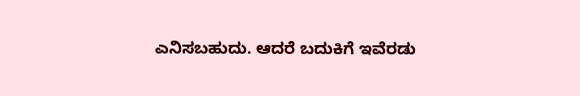ಎನಿಸಬಹುದು. ಆದರೆ ಬದುಕಿಗೆ ಇವೆರಡು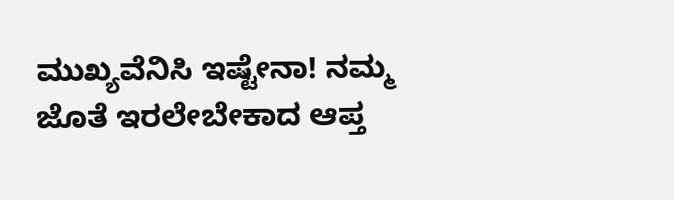ಮುಖ್ಯವೆನಿಸಿ ಇಷ್ಟೇನಾ! ನಮ್ಮ ಜೊತೆ ಇರಲೇಬೇಕಾದ ಆಪ್ತ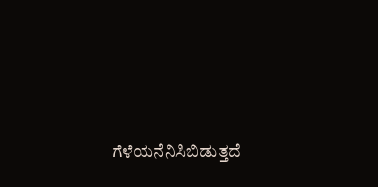ಗೆಳೆಯನೆನಿಸಿಬಿಡುತ್ತದೆ